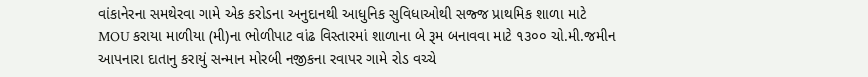વાંકાનેરના સમથેરવા ગામે એક કરોડના અનુદાનથી આધુનિક સુવિધાઓથી સજ્જ પ્રાથમિક શાળા માટે MOU કરાયા માળીયા (મી)ના ભોળીપાટ વાંઢ વિસ્તારમાં શાળાના બે રૂમ બનાવવા માટે ૧૩૦૦ ચો.મી.જમીન આપનારા દાતાનુ કરાયું સન્માન મોરબી નજીકના રવાપર ગામે રોડ વચ્ચે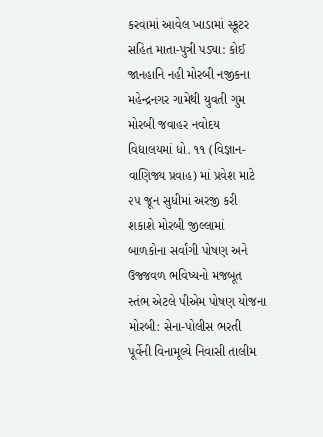કરવામાં આવેલ ખાડામાં સ્કૂટર સહિત માતા-પુત્રી પડ્યા: કોઈ જાનહાનિ નહી મોરબી નજીકના મહેન્દ્રનગર ગામેથી યુવતી ગુમ મોરબી જવાહર નવોદય વિદ્યાલયમાં ધો. ૧૧ (વિજ્ઞાન-વાણિજ્ય પ્રવાહ) માં પ્રવેશ માટે ૨૫ જૂન સુધીમાં અરજી કરી શકાશે મોરબી જીલ્લામાં બાળકોના સર્વાંગી પોષણ અને ઉજ્જવળ ભવિષ્યનો મજબૂત સ્તંભ એટલે પીએમ પોષણ યોજના મોરબી: સેના-પોલીસ ભરતી પૂર્વેની વિનામૂલ્યે નિવાસી તાલીમ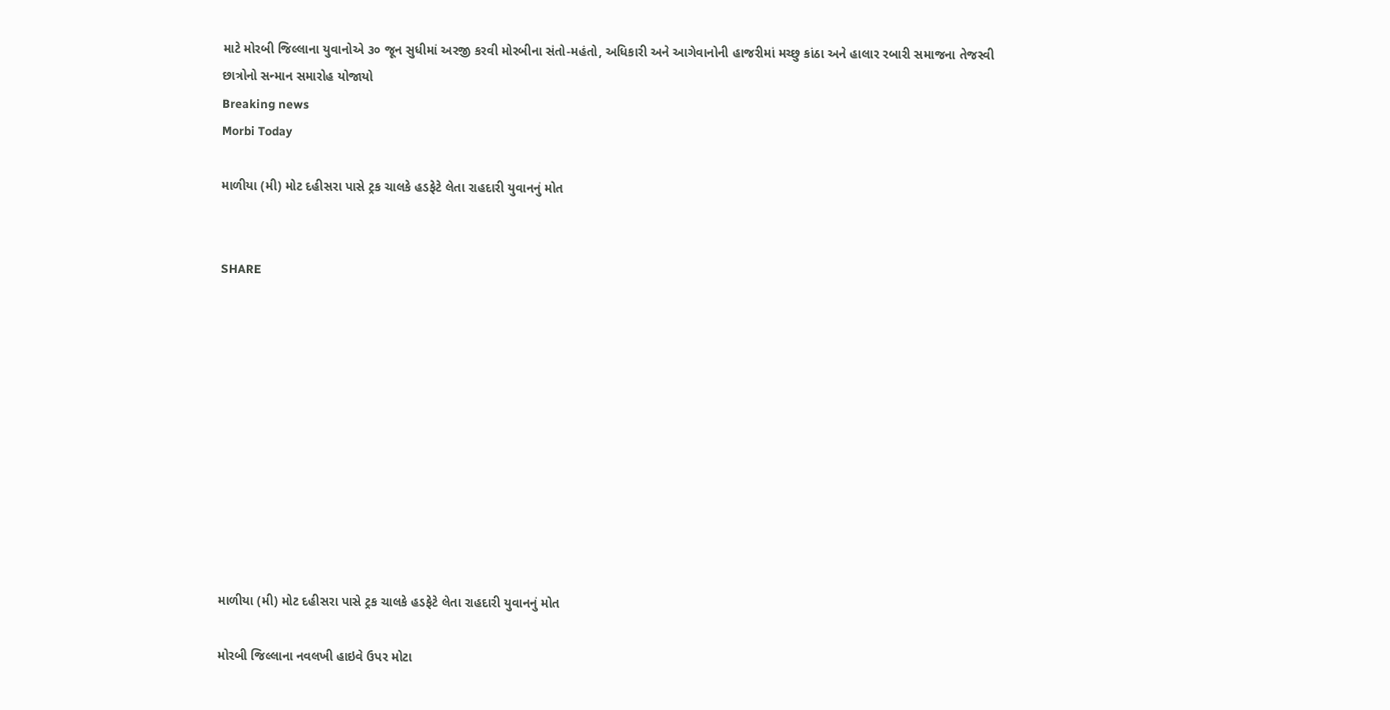માટે મોરબી જિલ્લાના યુવાનોએ ૩૦ જૂન સુધીમાં અરજી કરવી મોરબીના સંતો-મહંતો, અધિકારી અને આગેવાનોની હાજરીમાં મચ્છુ કાંઠા અને હાલાર રબારી સમાજના તેજસ્વી છાત્રોનો સન્માન સમારોહ યોજાયો
Breaking news
Morbi Today

માળીયા (મી) મોટ દહીસરા પાસે ટ્રક ચાલકે હડફેટે લેતા રાહદારી યુવાનનું મોત


SHARE











માળીયા (મી) મોટ દહીસરા પાસે ટ્રક ચાલકે હડફેટે લેતા રાહદારી યુવાનનું મોત

મોરબી જિલ્લાના નવલખી હાઇવે ઉપર મોટા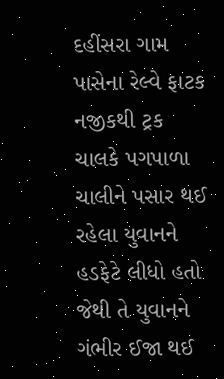દહીંસરા ગામ પાસેના રેલ્વે ફાટક નજીકથી ટ્રક ચાલકે પગપાળા ચાલીને પસાર થઈ રહેલા યુવાનને હડફેટે લીધો હતો જેથી તે યુવાનને ગંભીર ઈજા થઈ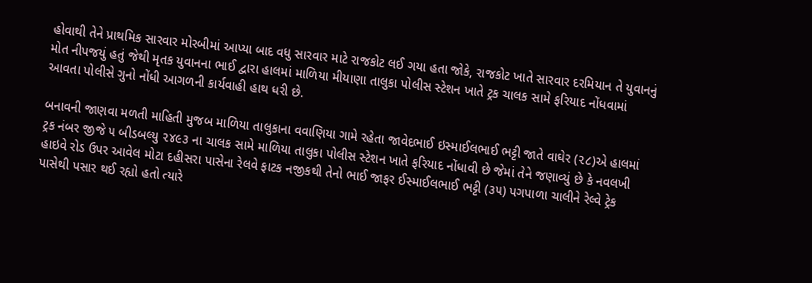હોવાથી તેને પ્રાથમિક સારવાર મોરબીમાં આપ્યા બાદ વધુ સારવાર માટે રાજકોટ લઈ ગયા હતા જોકે, રાજકોટ ખાતે સારવાર દરમિયાન તે યુવાનનું મોત નીપજયું હતું જેથી મૃતક યુવાનના ભાઈ દ્વારા હાલમાં માળિયા મીયાણા તાલુકા પોલીસ સ્ટેશન ખાતે ટ્રક ચાલક સામે ફરિયાદ નોંધવામાં આવતા પોલીસે ગુનો નોંધી આગળની કાર્યવાહી હાથ ધરી છે.

બનાવની જાણવા મળતી માહિતી મુજબ માળિયા તાલુકાના વવાણિયા ગામે રહેતા જાવેદભાઈ ઇસ્માઈલભાઈ ભટ્ટી જાતે વાઘેર (૨૮)એ હાલમાં ટ્રક નંબર જીજે ૫ બીડબલ્યુ ૨૪૯૩ ના ચાલક સામે માળિયા તાલુકા પોલીસ સ્ટેશન ખાતે ફરિયાદ નોંધાવી છે જેમાં તેને જણાવ્યું છે કે નવલખી હાઇવે રોડ ઉપર આવેલ મોટા દહીસરા પાસેના રેલવે ફાટક નજીકથી તેનો ભાઈ જાફર ઈસ્માઈલભાઈ ભટ્ટી (૩૫) પગપાળા ચાલીને રેલ્વે ટ્રેક પાસેથી પસાર થઈ રહ્યો હતો ત્યારે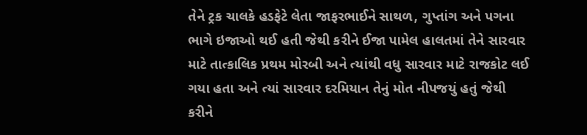તેને ટ્રક ચાલકે હડફેટે લેતા જાફરભાઈને સાથળ, ગુપ્તાંગ અને પગના ભાગે ઇજાઓ થઈ હતી જેથી કરીને ઈજા પામેલ હાલતમાં તેને સારવાર માટે તાત્કાલિક પ્રથમ મોરબી અને ત્યાંથી વધુ સારવાર માટે રાજકોટ લઈ ગયા હતા અને ત્યાં સારવાર દરમિયાન તેનું મોત નીપજયું હતું જેથી કરીને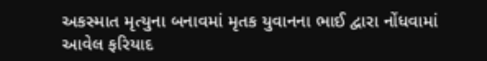અકસ્માત મૃત્યુના બનાવમાં મૃતક યુવાનના ભાઈ દ્વારા નોંધવામાં આવેલ ફરિયાદ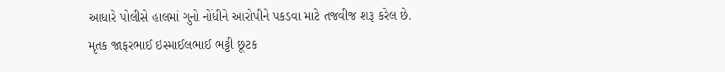આધારે પોલીસે હાલમાં ગુનો નોંધીને આરોપીને પકડવા માટે તજવીજ શરૂ કરેલ છે. મૃતક જાફરભાઈ ઇસ્માઈલભાઈ ભટ્ટી છૂટક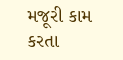મજૂરી કામ કરતા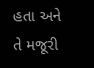હતા અને તે મજૂરી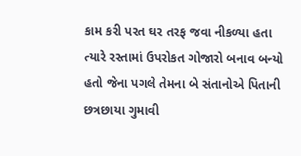કામ કરી પરત ઘર તરફ જવા નીકળ્યા હતા ત્યારે રસ્તામાં ઉપરોકત ગોજારો બનાવ બન્યો હતો જેના પગલે તેમના બે સંતાનોએ પિતાની છત્રછાયા ગુમાવી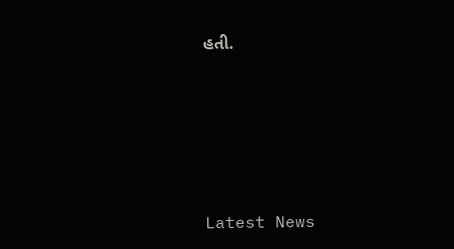હતી.






Latest News